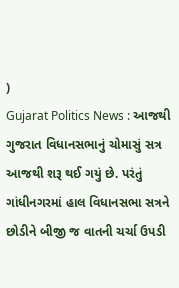)
Gujarat Politics News : આજથી ગુજરાત વિધાનસભાનું ચોમાસું સત્ર આજથી શરૂ થઈ ગયું છે. પરંતું ગાંધીનગરમાં હાલ વિધાનસભા સત્રને છોડીને બીજી જ વાતની ચર્ચા ઉપડી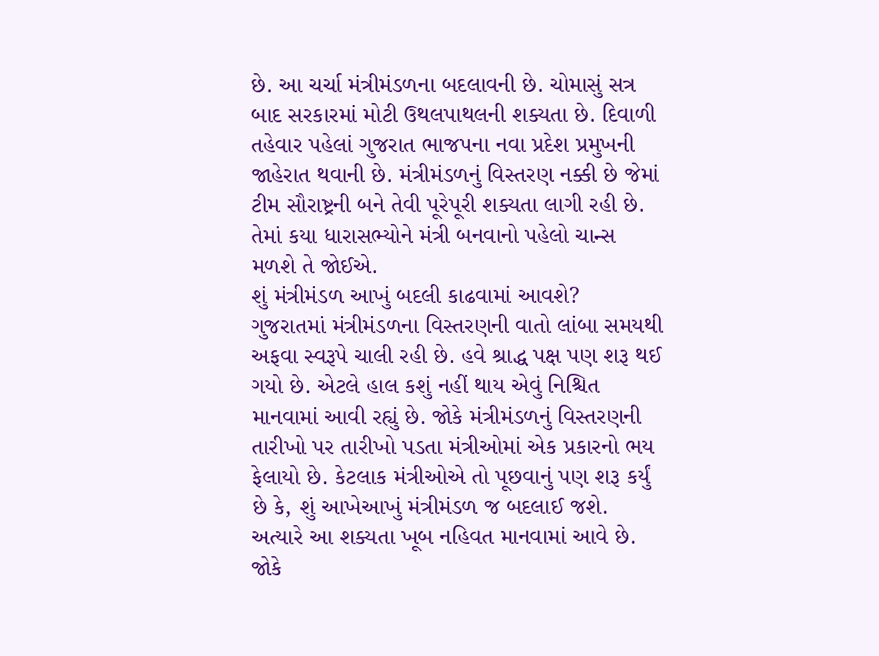છે. આ ચર્ચા મંત્રીમંડળના બદલાવની છે. ચોમાસું સત્ર બાદ સરકારમાં મોટી ઉથલપાથલની શક્યતા છે. દિવાળી તહેવાર પહેલાં ગુજરાત ભાજપના નવા પ્રદેશ પ્રમુખની જાહેરાત થવાની છે. મંત્રીમંડળનું વિસ્તરણ નક્કી છે જેમાં ટીમ સૌરાષ્ટ્રની બને તેવી પૂરેપૂરી શક્યતા લાગી રહી છે. તેમાં કયા ધારાસભ્યોને મંત્રી બનવાનો પહેલો ચાન્સ મળશે તે જોઈએ.
શું મંત્રીમંડળ આખું બદલી કાઢવામાં આવશે?
ગુજરાતમાં મંત્રીમંડળના વિસ્તરણની વાતો લાંબા સમયથી અફવા સ્વરૂપે ચાલી રહી છે. હવે શ્રાદ્ધ પક્ષ પણ શરૂ થઈ ગયો છે. એટલે હાલ કશું નહીં થાય એવું નિશ્ચિત માનવામાં આવી રહ્યું છે. જોકે મંત્રીમંડળનું વિસ્તરણની તારીખો પર તારીખો પડતા મંત્રીઓમાં એક પ્રકારનો ભય ફેલાયો છે. કેટલાક મંત્રીઓએ તો પૂછવાનું પણ શરૂ કર્યું છે કે, શું આખેઆખું મંત્રીમંડળ જ બદલાઈ જશે. અત્યારે આ શક્યતા ખૂબ નહિવત માનવામાં આવે છે. જોકે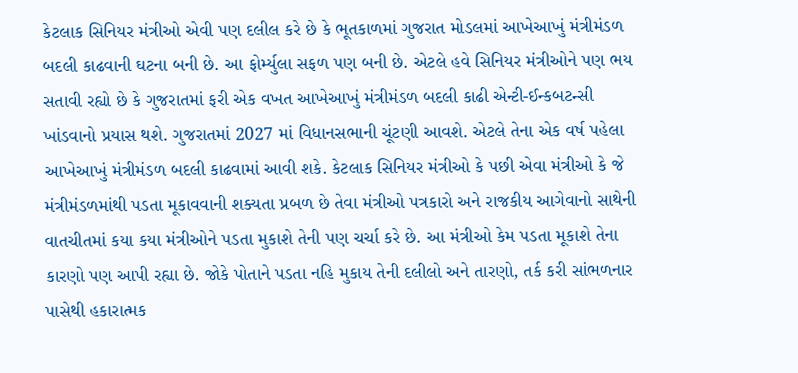કેટલાક સિનિયર મંત્રીઓ એવી પણ દલીલ કરે છે કે ભૂતકાળમાં ગુજરાત મોડલમાં આખેઆખું મંત્રીમંડળ બદલી કાઢવાની ઘટના બની છે. આ ફોર્મ્યુલા સફળ પણ બની છે. એટલે હવે સિનિયર મંત્રીઓને પણ ભય સતાવી રહ્યો છે કે ગુજરાતમાં ફરી એક વખત આખેઆખું મંત્રીમંડળ બદલી કાઢી એન્ટી-ઈન્કબટન્સી ખાંડવાનો પ્રયાસ થશે. ગુજરાતમાં 2027 માં વિધાનસભાની ચૂંટણી આવશે. એટલે તેના એક વર્ષ પહેલા આખેઆખું મંત્રીમંડળ બદલી કાઢવામાં આવી શકે. કેટલાક સિનિયર મંત્રીઓ કે પછી એવા મંત્રીઓ કે જે મંત્રીમંડળમાંથી પડતા મૂકાવવાની શક્યતા પ્રબળ છે તેવા મંત્રીઓ પત્રકારો અને રાજકીય આગેવાનો સાથેની વાતચીતમાં કયા કયા મંત્રીઓને પડતા મુકાશે તેની પણ ચર્ચા કરે છે. આ મંત્રીઓ કેમ પડતા મૂકાશે તેના કારણો પણ આપી રહ્યા છે. જોકે પોતાને પડતા નહિ મુકાય તેની દલીલો અને તારણો, તર્ક કરી સાંભળનાર પાસેથી હકારાત્મક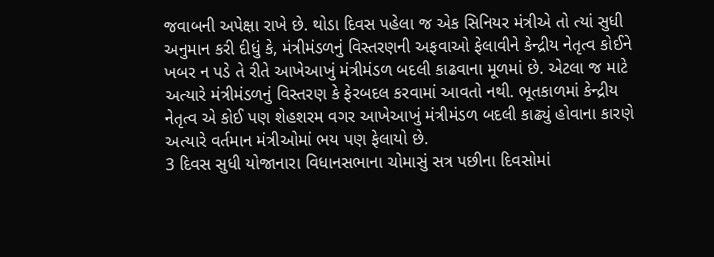જવાબની અપેક્ષા રાખે છે. થોડા દિવસ પહેલા જ એક સિનિયર મંત્રીએ તો ત્યાં સુધી અનુમાન કરી દીધું કે, મંત્રીમંડળનું વિસ્તરણની અફવાઓ ફેલાવીને કેન્દ્રીય નેતૃત્વ કોઈને ખબર ન પડે તે રીતે આખેઆખું મંત્રીમંડળ બદલી કાઢવાના મૂળમાં છે. એટલા જ માટે અત્યારે મંત્રીમંડળનું વિસ્તરણ કે ફેરબદલ કરવામાં આવતો નથી. ભૂતકાળમાં કેન્દ્રીય નેતૃત્વ એ કોઈ પણ શેહશરમ વગર આખેઆખું મંત્રીમંડળ બદલી કાઢ્યું હોવાના કારણે અત્યારે વર્તમાન મંત્રીઓમાં ભય પણ ફેલાયો છે.
3 દિવસ સુધી યોજાનારા વિધાનસભાના ચોમાસું સત્ર પછીના દિવસોમાં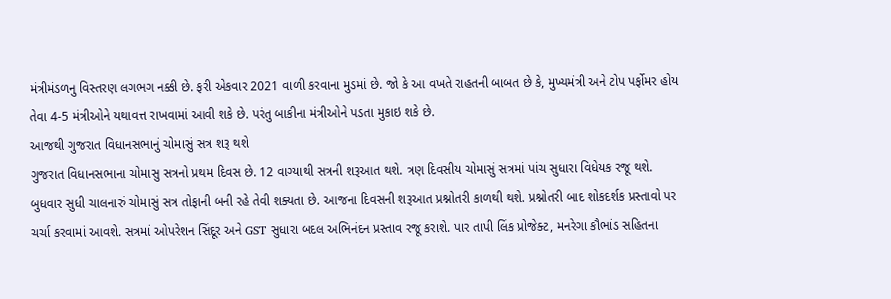મંત્રીમંડળનુ વિસ્તરણ લગભગ નક્કી છે. ફરી એકવાર 2021 વાળી કરવાના મુડમાં છે. જો કે આ વખતે રાહતની બાબત છે કે, મુખ્યમંત્રી અને ટોપ પર્ફોમર હોય તેવા 4-5 મંત્રીઓને યથાવત્ત રાખવામાં આવી શકે છે. પરંતુ બાકીના મંત્રીઓને પડતા મુકાઇ શકે છે.
આજથી ગુજરાત વિધાનસભાનું ચોમાસું સત્ર શરૂ થશે
ગુજરાત વિધાનસભાના ચોમાસુ સત્રનો પ્રથમ દિવસ છે. 12 વાગ્યાથી સત્રની શરૂઆત થશે. ત્રણ દિવસીય ચોમાસું સત્રમાં પાંચ સુધારા વિધેયક રજૂ થશે. બુધવાર સુધી ચાલનારું ચોમાસું સત્ર તોફાની બની રહે તેવી શક્યતા છે. આજના દિવસની શરૂઆત પ્રશ્નોતરી કાળથી થશે. પ્રશ્નોતરી બાદ શોકદર્શક પ્રસ્તાવો પર ચર્ચા કરવામાં આવશે. સત્રમાં ઓપરેશન સિંદૂર અને GST સુધારા બદલ અભિનંદન પ્રસ્તાવ રજૂ કરાશે. પાર તાપી લિંક પ્રોજેક્ટ, મનરેગા કૌભાંડ સહિતના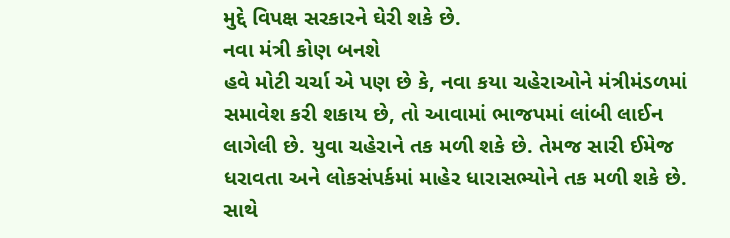મુદ્દે વિપક્ષ સરકારને ઘેરી શકે છે.
નવા મંત્રી કોણ બનશે
હવે મોટી ચર્ચા એ પણ છે કે, નવા કયા ચહેરાઓને મંત્રીમંડળમાં સમાવેશ કરી શકાય છે, તો આવામાં ભાજપમાં લાંબી લાઈન લાગેલી છે. યુવા ચહેરાને તક મળી શકે છે. તેમજ સારી ઈમેજ ધરાવતા અને લોકસંપર્કમાં માહેર ધારાસભ્યોને તક મળી શકે છે. સાથે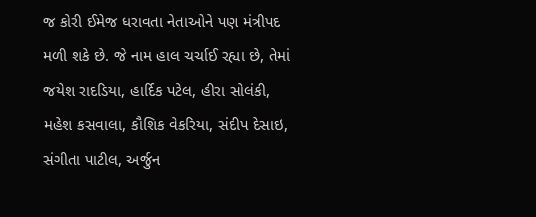જ કોરી ઈમેજ ધરાવતા નેતાઓને પણ મંત્રીપદ મળી શકે છે. જે નામ હાલ ચર્ચાઈ રહ્યા છે, તેમાં જયેશ રાદડિયા, હાર્દિક પટેલ, હીરા સોલંકી, મહેશ કસવાલા, કૌશિક વેકરિયા, સંદીપ દેસાઇ, સંગીતા પાટીલ, અર્જુન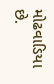મોઢવાડિયા છે.